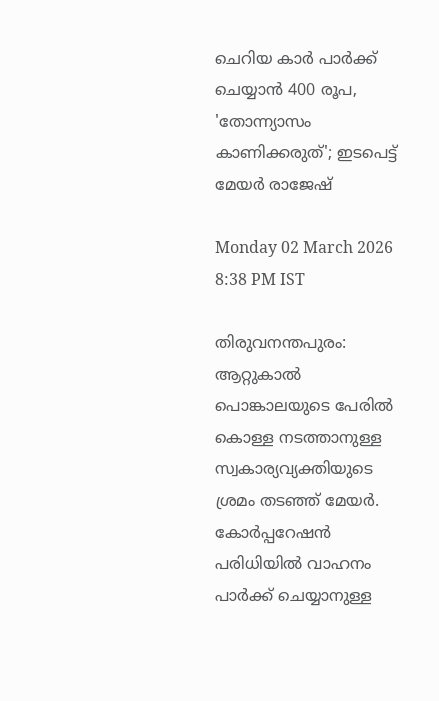ചെറിയ കാര്‍ പാര്‍ക്ക് ചെയ്യാന്‍ 400 രൂപ, 'തോന്ന്യാസം കാണിക്കരുത്'; ഇടപെട്ട് മേയര്‍ രാജേഷ്

Monday 02 March 2026 8:38 PM IST

തിരുവനന്തപുരം: ആറ്റുകാല്‍ പൊങ്കാലയുടെ പേരില്‍ കൊള്ള നടത്താനുള്ള സ്വകാര്യവ്യക്തിയുടെ ശ്രമം തടഞ്ഞ് മേയര്‍. കോര്‍പ്പറേഷന്‍ പരിധിയില്‍ വാഹനം പാര്‍ക്ക് ചെയ്യാനുള്ള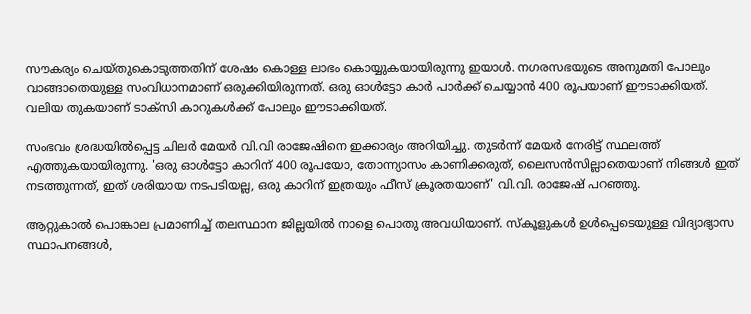സൗകര്യം ചെയ്തുകൊടുത്തതിന് ശേഷം കൊള്ള ലാഭം കൊയ്യുകയായിരുന്നു ഇയാള്‍. നഗരസഭയുടെ അനുമതി പോലും വാങ്ങാതെയുള്ള സംവിധാനമാണ് ഒരുക്കിയിരുന്നത്. ഒരു ഓള്‍ട്ടോ കാര്‍ പാര്‍ക്ക് ചെയ്യാന്‍ 400 രൂപയാണ് ഈടാക്കിയത്. വലിയ തുകയാണ് ടാക്‌സി കാറുകള്‍ക്ക് പോലും ഈടാക്കിയത്.

സംഭവം ശ്രദ്ധയില്‍പ്പെട്ട ചിലര്‍ മേയര്‍ വി.വി രാജേഷിനെ ഇക്കാര്യം അറിയിച്ചു. തുടര്‍ന്ന് മേയര്‍ നേരിട്ട് സ്ഥലത്ത് എത്തുകയായിരുന്നു. 'ഒരു ഓള്‍ട്ടോ കാറിന് 400 രൂപയോ, തോന്ന്യാസം കാണിക്കരുത്, ലൈസന്‍സില്ലാതെയാണ് നിങ്ങള്‍ ഇത് നടത്തുന്നത്, ഇത് ശരിയായ നടപടിയല്ല, ഒരു കാറിന് ഇത്രയും ഫീസ് ക്രൂരതയാണ്' വി.വി. രാജേഷ് പറഞ്ഞു.

ആറ്റുകാല്‍ പൊങ്കാല പ്രമാണിച്ച് തലസ്ഥാന ജില്ലയില്‍ നാളെ പൊതു അവധിയാണ്. സ്‌കൂളുകള്‍ ഉള്‍പ്പെടെയുള്ള വിദ്യാഭ്യാസ സ്ഥാപനങ്ങള്‍,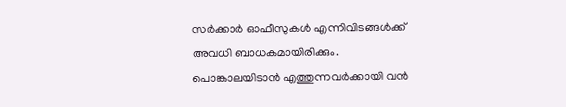സര്‍ക്കാര്‍ ഓഫീസുകള്‍ എന്നിവിടങ്ങള്‍ക്ക് അവധി ബാധകമായിരിക്കും. പൊങ്കാലയിടാന്‍ എത്തുന്നവര്‍ക്കായി വന്‍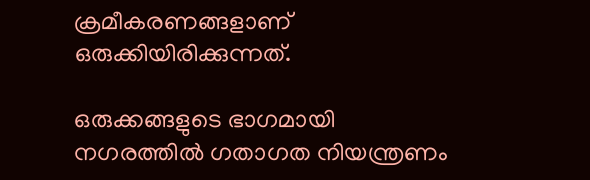ക്രമീകരണങ്ങളാണ് ഒരുക്കിയിരിക്കുന്നത്.

ഒരുക്കങ്ങളുടെ ഭാഗമായി നഗരത്തില്‍ ഗതാഗത നിയന്ത്രണം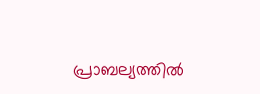പ്രാബല്യത്തില്‍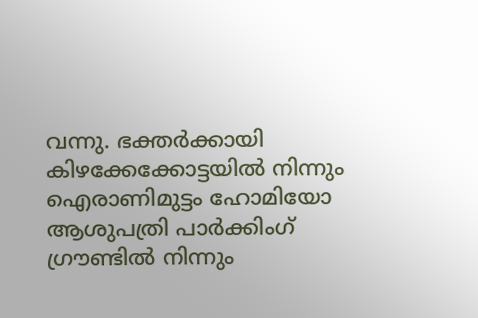വന്നു. ഭക്തര്‍ക്കായി കിഴക്കേക്കോട്ടയില്‍ നിന്നും ഐരാണിമുട്ടം ഹോമിയോ ആശുപത്രി പാര്‍ക്കിംഗ് ഗ്രൗണ്ടില്‍ നിന്നും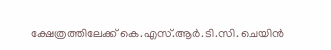ക്ഷേത്രത്തിലേക്ക് കെ.എസ്.ആര്‍.ടി.സി. ചെയിന്‍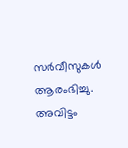സര്‍വീസുകള്‍ ആരംഭിച്ചു. അവിട്ടം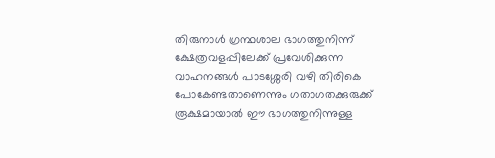തിരുനാള്‍ ഗ്രന്ഥശാല ഭാഗത്തുനിന്ന് ക്ഷേത്രവളപ്പിലേക്ക് പ്രവേശിക്കുന്ന വാഹനങ്ങള്‍ പാടശ്ശേരി വഴി തിരികെ പോകേണ്ടതാണെന്നും ഗതാഗതക്കുരുക്ക് രൂക്ഷമായാല്‍ ഈ ഭാഗത്തുനിന്നുള്ള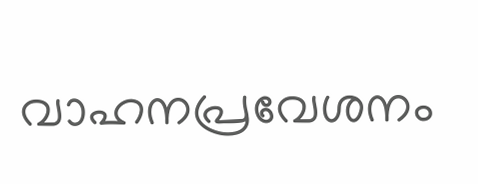വാഹനപ്രവേശനം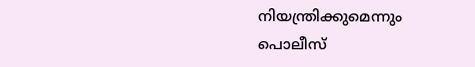നിയന്ത്രിക്കുമെന്നും പൊലീസ്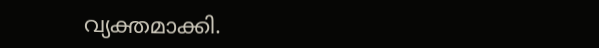വ്യക്തമാക്കി.